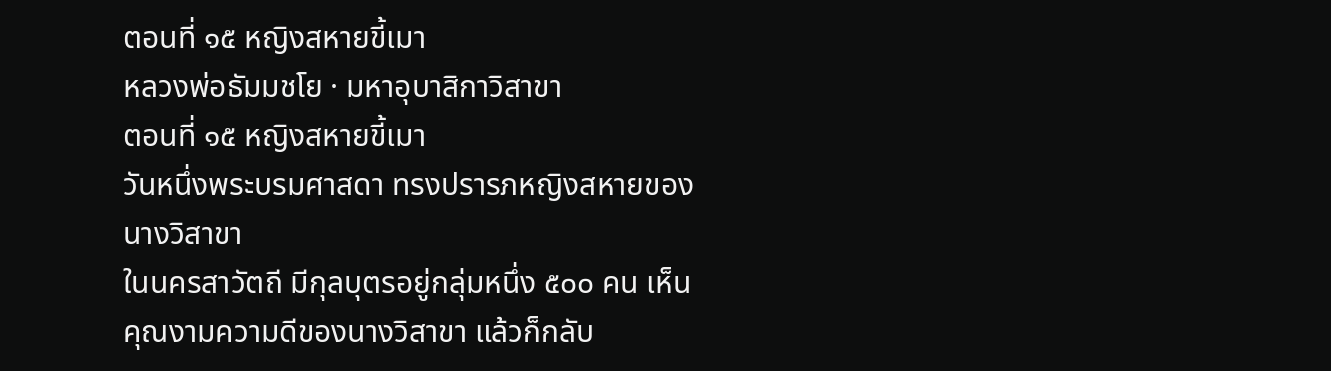ตอนที่ ๑๕ หญิงสหายขี้เมา
หลวงพ่อธัมมชโย · มหาอุบาสิกาวิสาขา
ตอนที่ ๑๕ หญิงสหายขี้เมา
วันหนึ่งพระบรมศาสดา ทรงปรารภหญิงสหายของนางวิสาขา
ในนครสาวัตถี มีกุลบุตรอยู่กลุ่มหนึ่ง ๕๐๐ คน เห็นคุณงามความดีของนางวิสาขา แล้วก็กลับ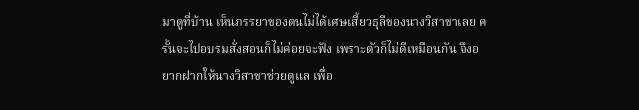มาดูที่บ้าน เห็นภรรยาของตนไม่ได้เศษเสี้ยวธุลีของนางวิสาขาเลย ครั้นจะไปอบรมสั่งสอนก็ไม่ค่อยจะฟัง เพราะตัวก็ไม่ดีเหมือนกัน จึงอยากฝากให้นางวิสาขาช่วยดูแล เพื่อ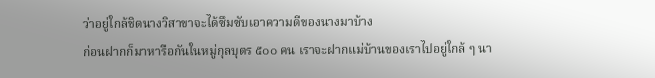ว่าอยู่ใกล้ชิดนางวิสาขาจะได้ซึมซับเอาความดีของนางมาบ้าง
ก่อนฝากก็มาหารือกันในหมู่กุลบุตร ๕๐๐ คน เราจะฝากแม่บ้านของเราไปอยู่ใกล้ ๆ นา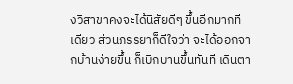งวิสาขาคงจะได้นิสัยดีๆ ขึ้นอีกมากทีเดียว ส่วนภรรยาก็ดีใจว่า จะได้ออกจากบ้านง่ายขึ้น ก็เบิกบานขึ้นทันที เดินตา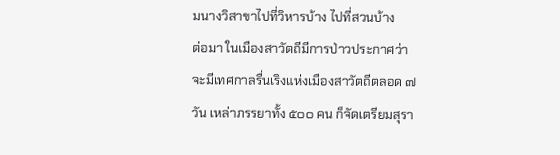มนางวิสาขาไปที่วิหารบ้าง ไปที่สวนบ้าง
ต่อมา ในเมืองสาวัตถีมีการป่าวประกาศว่า จะมีเทศกาลรื่นเริงแห่งเมืองสาวัตถีตลอด ๗ วัน เหล่าภรรยาทั้ง ๕๐๐ คน ก็จัดเตรียมสุรา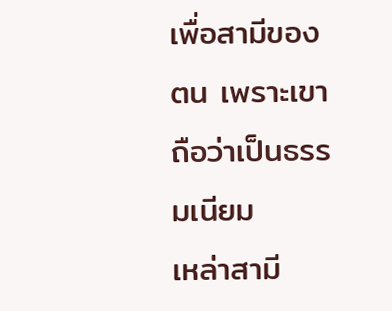เพื่อสามีของตน เพราะเขาถือว่าเป็นธรรมเนียม
เหล่าสามี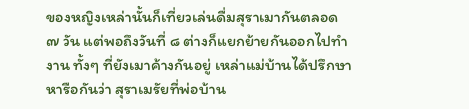ของหญิงเหล่านั้นก็เที่ยวเล่นดื่มสุราเมากันตลอด ๗ วัน แต่พอถึงวันที่ ๘ ต่างก็แยกย้ายกันออกไปทำงาน ทั้งๆ ที่ยังเมาค้างกันอยู่ เหล่าแม่บ้านได้ปรึกษาหารือกันว่า สุราเมรัยที่พ่อบ้าน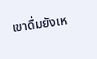เขาดื่มยังเห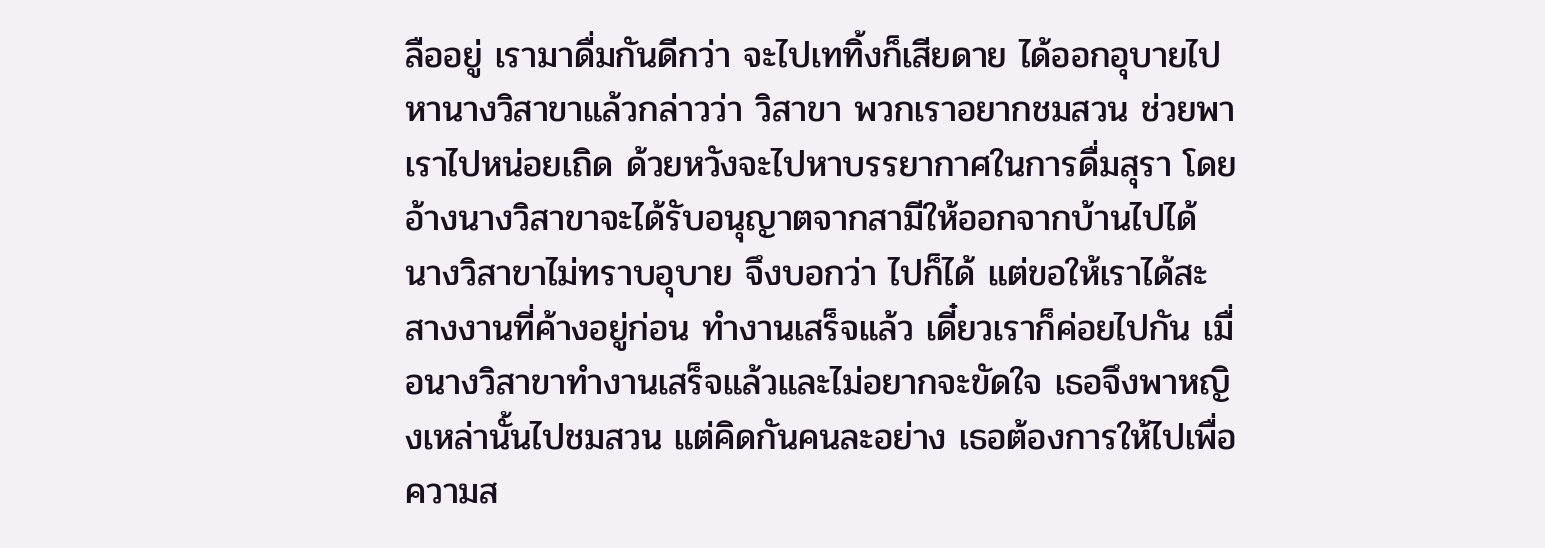ลืออยู่ เรามาดื่มกันดีกว่า จะไปเททิ้งก็เสียดาย ได้ออกอุบายไปหานางวิสาขาแล้วกล่าวว่า วิสาขา พวกเราอยากชมสวน ช่วยพาเราไปหน่อยเถิด ด้วยหวังจะไปหาบรรยากาศในการดื่มสุรา โดยอ้างนางวิสาขาจะได้รับอนุญาตจากสามีให้ออกจากบ้านไปได้
นางวิสาขาไม่ทราบอุบาย จึงบอกว่า ไปก็ได้ แต่ขอให้เราได้สะสางงานที่ค้างอยู่ก่อน ทำงานเสร็จแล้ว เดี๋ยวเราก็ค่อยไปกัน เมื่อนางวิสาขาทำงานเสร็จแล้วและไม่อยากจะขัดใจ เธอจึงพาหญิงเหล่านั้นไปชมสวน แต่คิดกันคนละอย่าง เธอต้องการให้ไปเพื่อความส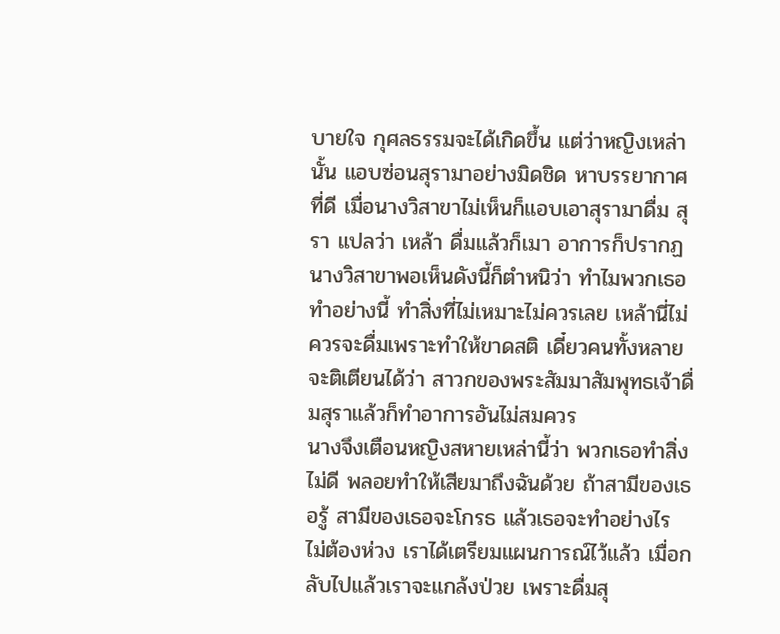บายใจ กุศลธรรมจะได้เกิดขึ้น แต่ว่าหญิงเหล่านั้น แอบซ่อนสุรามาอย่างมิดชิด หาบรรยากาศที่ดี เมื่อนางวิสาขาไม่เห็นก็แอบเอาสุรามาดื่ม สุรา แปลว่า เหล้า ดื่มแล้วก็เมา อาการก็ปรากฏ นางวิสาขาพอเห็นดังนี้ก็ตำหนิว่า ทำไมพวกเธอทำอย่างนี้ ทำสิ่งที่ไม่เหมาะไม่ควรเลย เหล้านี่ไม่ควรจะดื่มเพราะทำให้ขาดสติ เดี๋ยวคนทั้งหลายจะติเตียนได้ว่า สาวกของพระสัมมาสัมพุทธเจ้าดื่มสุราแล้วก็ทำอาการอันไม่สมควร
นางจึงเตือนหญิงสหายเหล่านี้ว่า พวกเธอทำสิ่งไม่ดี พลอยทำให้เสียมาถึงฉันด้วย ถ้าสามีของเธอรู้ สามีของเธอจะโกรธ แล้วเธอจะทำอย่างไร ไม่ต้องห่วง เราได้เตรียมแผนการณ์ไว้แล้ว เมื่อกลับไปแล้วเราจะแกล้งป่วย เพราะดื่มสุ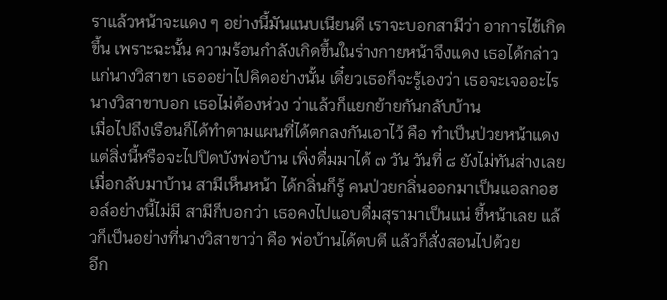ราแล้วหน้าจะแดง ๆ อย่างนี้มันแนบเนียนดี เราจะบอกสามีว่า อาการไข้เกิดขึ้น เพราะฉะนั้น ความร้อนกำลังเกิดขึ้นในร่างกายหน้าจึงแดง เธอได้กล่าวแก่นางวิสาขา เธออย่าไปคิดอย่างนั้น เดี๋ยวเธอก็จะรู้เองว่า เธอจะเจออะไร นางวิสาขาบอก เธอไม่ต้องห่วง ว่าแล้วก็แยกย้ายกันกลับบ้าน
เมื่อไปถึงเรือนก็ได้ทำตามแผนที่ได้ตกลงกันเอาไว้ คือ ทำเป็นป่วยหน้าแดง แต่สิ่งนี้หรือจะไปปิดบังพ่อบ้าน เพิ่งดื่มมาได้ ๗ วัน วันที่ ๘ ยังไม่ทันส่างเลย เมื่อกลับมาบ้าน สามีเห็นหน้า ได้กลิ่นก็รู้ คนป่วยกลิ่นออกมาเป็นแอลกอฮอล์อย่างนี้ไม่มี สามีก็บอกว่า เธอคงไปแอบดื่มสุรามาเป็นแน่ ชี้หน้าเลย แล้วก็เป็นอย่างที่นางวิสาขาว่า คือ พ่อบ้านได้ตบตี แล้วก็สั่งสอนไปด้วย
อีก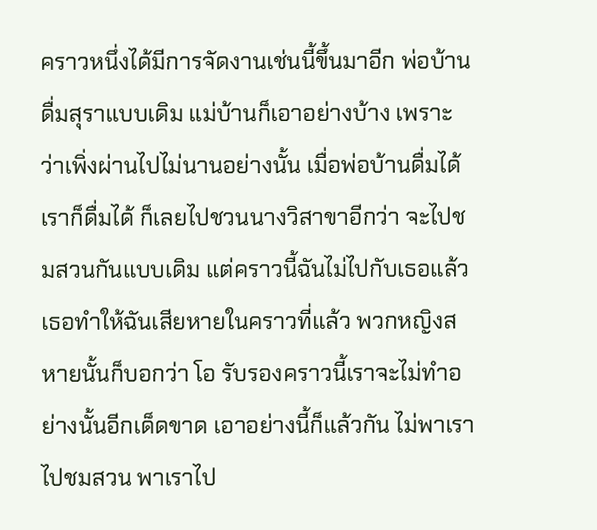คราวหนึ่งได้มีการจัดงานเช่นนี้ขึ้นมาอีก พ่อบ้านดื่มสุราแบบเดิม แม่บ้านก็เอาอย่างบ้าง เพราะว่าเพิ่งผ่านไปไม่นานอย่างนั้น เมื่อพ่อบ้านดื่มได้เราก็ดื่มได้ ก็เลยไปชวนนางวิสาขาอีกว่า จะไปชมสวนกันแบบเดิม แต่คราวนี้ฉันไม่ไปกับเธอแล้ว เธอทำให้ฉันเสียหายในคราวที่แล้ว พวกหญิงสหายนั้นก็บอกว่า โอ รับรองคราวนี้เราจะไม่ทำอย่างนั้นอีกเด็ดขาด เอาอย่างนี้ก็แล้วกัน ไม่พาเราไปชมสวน พาเราไป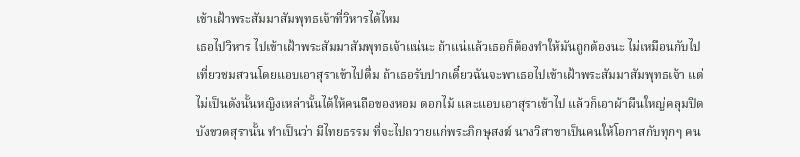เข้าเฝ้าพระสัมมาสัมพุทธเจ้าที่วิหารได้ไหม
เธอไปวิหาร ไปเข้าเฝ้าพระสัมมาสัมพุทธเจ้าแน่นะ ถ้าแน่แล้วเธอก็ต้องทำให้มันถูกต้องนะ ไม่เหมือนกับไปเที่ยวชมสวนโดยแอบเอาสุราเข้าไปดื่ม ถ้าเธอรับปากเดี๋ยวฉันจะพาเธอไปเข้าเฝ้าพระสัมมาสัมพุทธเจ้า แต่ไม่เป็นดังนั้นหญิงเหล่านั้นได้ให้คนถือของหอม ดอกไม้ และแอบเอาสุราเข้าไป แล้วก็เอาผ้าผืนใหญ่คลุมปิดบังขวดสุรานั้น ทำเป็นว่า มีไทยธรรม ที่จะไปถวายแก่พระภิกษุสงฆ์ นางวิสาขาเป็นคนให้โอกาสกับทุกๆ คน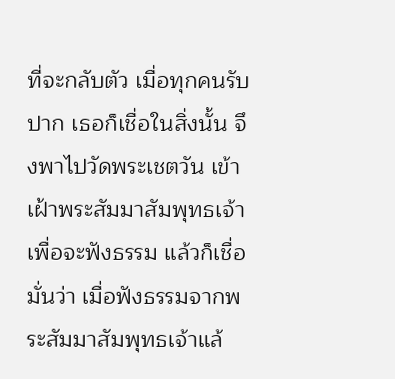ที่จะกลับตัว เมื่อทุกคนรับปาก เธอก็เชื่อในสิ่งนั้น จึงพาไปวัดพระเชตวัน เข้าเฝ้าพระสัมมาสัมพุทธเจ้า เพื่อจะฟังธรรม แล้วก็เชื่อมั่นว่า เมื่อฟังธรรมจากพระสัมมาสัมพุทธเจ้าแล้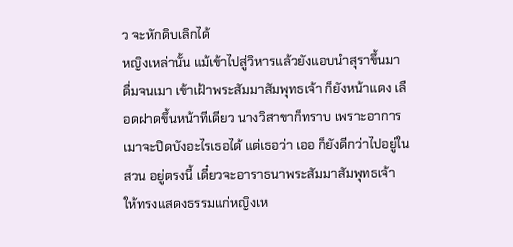ว จะหักดิบเลิกได้
หญิงเหล่านั้น แม้เข้าไปสู่วิหารแล้วยังแอบนำสุราขึ้นมาดื่มจนเมา เข้าเฝ้าพระสัมมาสัมพุทธเจ้า ก็ยังหน้าแดง เลือดฝาดขึ้นหน้าทีเดียว นางวิสาขาก็ทราบ เพราะอาการเมาจะปิดบังอะไรเธอได้ แต่เธอว่า เออ ก็ยังดีกว่าไปอยู่ในสวน อยู่ตรงนี้ เดี๋ยวจะอาราธนาพระสัมมาสัมพุทธเจ้า ให้ทรงแสดงธรรมแก่หญิงเห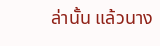ล่านั้น แล้วนาง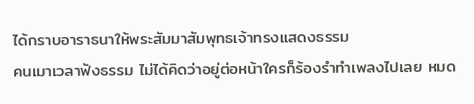ได้กราบอาราธนาให้พระสัมมาสัมพุทธเจ้าทรงแสดงธรรม
คนเมาเวลาฟังธรรม ไม่ได้คิดว่าอยู่ต่อหน้าใครก็ร้องรำทำเพลงไปเลย หมด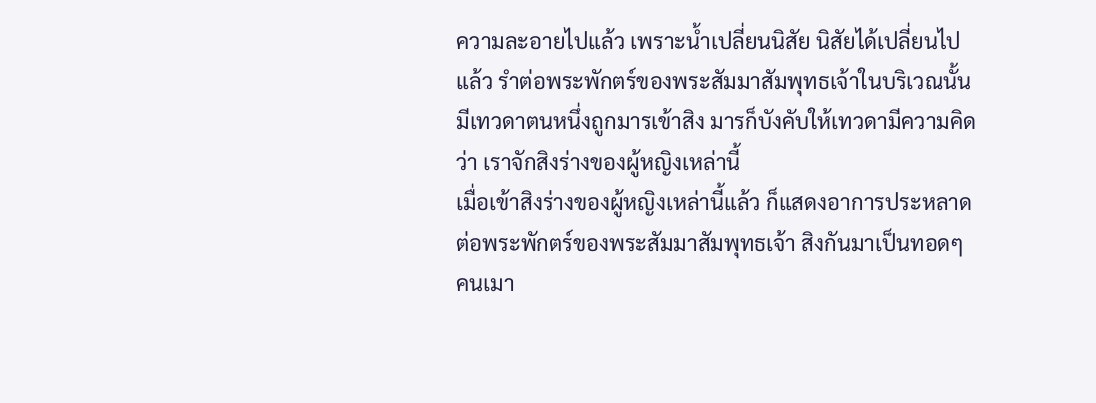ความละอายไปแล้ว เพราะน้ำเปลี่ยนนิสัย นิสัยได้เปลี่ยนไปแล้ว รำต่อพระพักตร์ของพระสัมมาสัมพุทธเจ้าในบริเวณนั้นมีเทวดาตนหนึ่งถูกมารเข้าสิง มารก็บังคับให้เทวดามีความคิดว่า เราจักสิงร่างของผู้หญิงเหล่านี้
เมื่อเข้าสิงร่างของผู้หญิงเหล่านี้แล้ว ก็แสดงอาการประหลาดต่อพระพักตร์ของพระสัมมาสัมพุทธเจ้า สิงกันมาเป็นทอดๆ คนเมา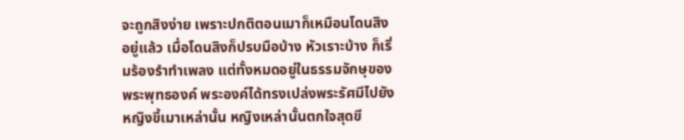จะถูกสิงง่าย เพราะปกติตอนเมาก็เหมือนโดนสิงอยู่แล้ว เมื่อโดนสิงก็ปรบมือบ้าง หัวเราะบ้าง ก็เริ่มร้องรำทำเพลง แต่ทั้งหมดอยู่ในธรรมจักษุของพระพุทธองค์ พระองค์ได้ทรงเปล่งพระรัศมีไปยังหญิงขี้เมาเหล่านั้น หญิงเหล่านั้นตกใจสุดขี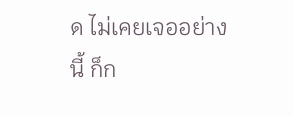ด ไม่เคยเจออย่างนี้ ก็ก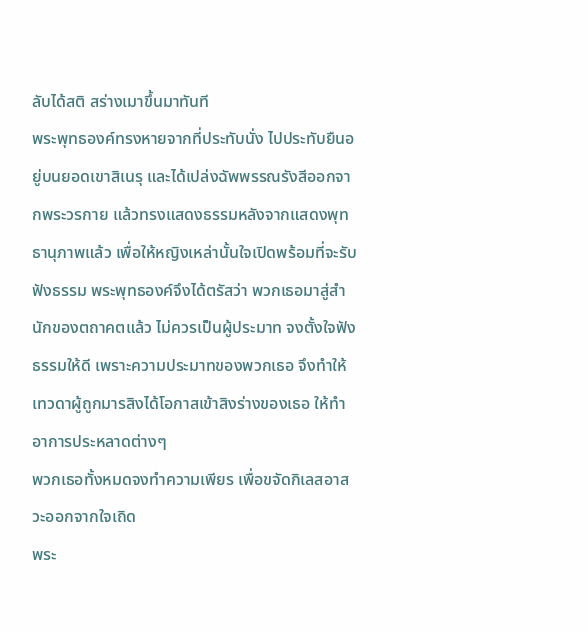ลับได้สติ สร่างเมาขึ้นมาทันที
พระพุทธองค์ทรงหายจากที่ประทับนั่ง ไปประทับยืนอยู่บนยอดเขาสิเนรุ และได้เปล่งฉัพพรรณรังสีออกจากพระวรกาย แล้วทรงแสดงธรรมหลังจากแสดงพุทธานุภาพแล้ว เพื่อให้หญิงเหล่านั้นใจเปิดพร้อมที่จะรับฟังธรรม พระพุทธองค์จึงได้ตรัสว่า พวกเธอมาสู่สำนักของตถาคตแล้ว ไม่ควรเป็นผู้ประมาท จงตั้งใจฟังธรรมให้ดี เพราะความประมาทของพวกเธอ จึงทำให้เทวดาผู้ถูกมารสิงได้โอกาสเข้าสิงร่างของเธอ ให้ทำอาการประหลาดต่างๆ
พวกเธอทั้งหมดจงทำความเพียร เพื่อขจัดกิเลสอาสวะออกจากใจเถิด
พระ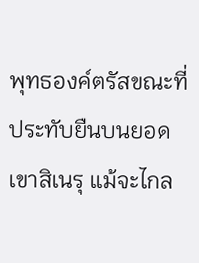พุทธองค์ตรัสขณะที่ประทับยืนบนยอดเขาสิเนรุ แม้จะไกล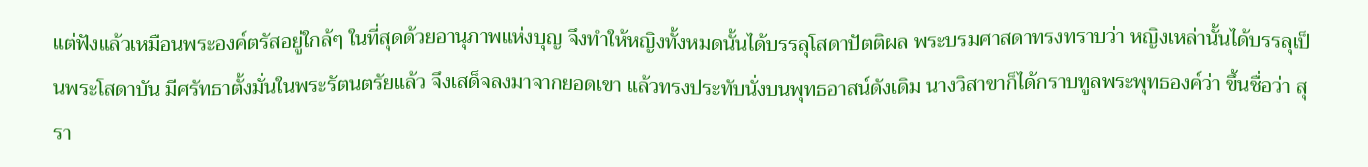แต่ฟังแล้วเหมือนพระองค์ตรัสอยู่ใกล้ๆ ในที่สุดด้วยอานุภาพแห่งบุญ จึงทำให้หญิงทั้งหมดนั้นได้บรรลุโสดาปัตติผล พระบรมศาสดาทรงทราบว่า หญิงเหล่านั้นได้บรรลุเป็นพระโสดาบัน มีศรัทธาตั้งมั่นในพระรัตนตรัยแล้ว จึงเสด็จลงมาจากยอดเขา แล้วทรงประทับนั่งบนพุทธอาสน์ดังเดิม นางวิสาขาก็ได้กราบทูลพระพุทธองค์ว่า ขึ้นชื่อว่า สุรา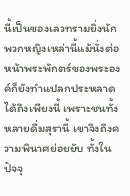นี้เป็นของเลวทรามยิ่งนัก พวกหญิงเหล่านี้แม้นั่งต่อหน้าพระพักตร์ของพระองค์ก็ยังทำแปลกประหลาดได้ถึงเพียงนี้ เพราะชนทั้งหลายดื่มสุรานี้ เขาจึงถึงความพินาศย่อยยับ ทั้งในปัจจุ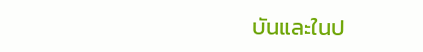บันและในป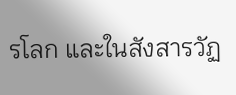รโลก และในสังสารวัฏ